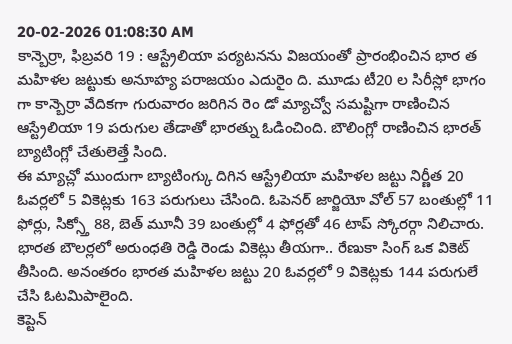20-02-2026 01:08:30 AM
కాన్బెర్రా, ఫిబ్రవరి 19 : ఆస్ట్రేలియా పర్యటనను విజయంతో ప్రారంభించిన భార త మహిళల జట్టుకు అనూహ్య పరాజయం ఎదురైం ది. మూడు టీ20 ల సిరీస్లో భాగం గా కాన్బెర్రా వేదికగా గురువారం జరిగిన రెం డో మ్యాచ్వో సమష్టిగా రాణించిన ఆస్ట్రేలియా 19 పరుగుల తేడాతో భారత్ను ఓడించింది. బౌలింగ్లో రాణించిన భారత్ బ్యాటింగ్లో చేతులెత్తే సింది.
ఈ మ్యాచ్లో ముందుగా బ్యాటింగ్కు దిగిన ఆస్ట్రేలియా మహిళల జట్టు నిర్ణీత 20 ఓవర్లలో 5 వికెట్లకు 163 పరుగులు చేసింది. ఓపెనర్ జార్జియో వోల్ 57 బంతుల్లో 11 ఫోర్లు, సిక్స్తో 88, బెత్ మూనీ 39 బంతుల్లో 4 ఫోర్లతో 46 టాప్ స్కోరర్గా నిలిచారు. భారత బౌలర్లలో అరుంధతి రెడ్డి రెండు వికెట్లు తీయగా.. రేణుకా సింగ్ ఒక వికెట్ తీసింది. అనంతరం భారత మహిళల జట్టు 20 ఓవర్లలో 9 వికెట్లకు 144 పరుగులే చేసి ఓటమిపాలైంది.
కెప్టెన్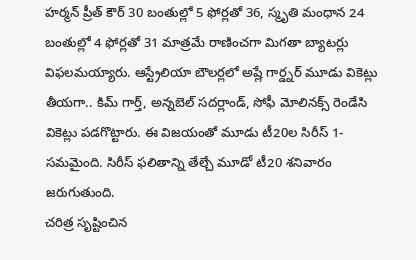హర్మన్ ప్రీత్ కౌర్ 30 బంతుల్లో 5 ఫోర్లతో 36, స్మృతి మంధాన 24 బంతుల్లో 4 ఫోర్లతో 31 మాత్రమే రాణించగా మిగతా బ్యాటర్లు విఫలమయ్యారు. ఆస్ట్రేలియా బౌలర్లలో అష్లే గార్డ్నర్ మూడు వికెట్లు తీయగా.. కిమ్ గార్త్, అన్నబెల్ సదర్లాండ్, సోఫీ మోలినక్స్ రెండేసి వికెట్లు పడగొట్టారు. ఈ విజయంతో మూడు టీ20ల సిరీస్ 1- సమమైంది. సిరీస్ ఫలితాన్ని తేల్చే మూడో టీ20 శనివారం జరుగుతుంది.
చరిత్ర సృష్టించిన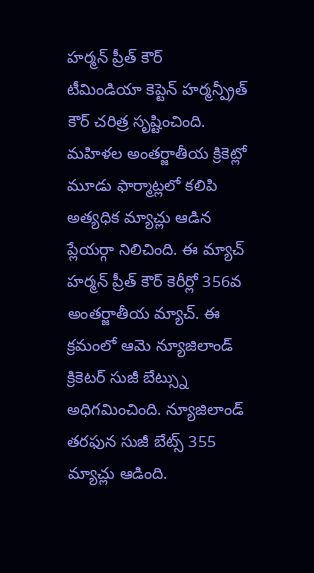హర్మన్ ప్రీత్ కౌర్
టీమిండియా కెప్టెన్ హర్మన్ప్రీత్ కౌర్ చరిత్ర సృష్టించింది. మహిళల అంతర్జాతీయ క్రికెట్లో మూడు ఫార్మాట్లలో కలిపి అత్యధిక మ్యాచ్లు ఆడిన ప్లేయర్గా నిలిచింది. ఈ మ్యాచ్ హర్మన్ ప్రీత్ కౌర్ కెరీర్లో 356వ అంతర్జాతీయ మ్యాచ్. ఈ క్రమంలో ఆమె న్యూజిలాండ్ క్రికెటర్ సుజీ బేట్స్ను అధిగమించింది. న్యూజిలాండ్ తరఫున సుజీ బేట్స్ 355 మ్యాచ్లు ఆడింది.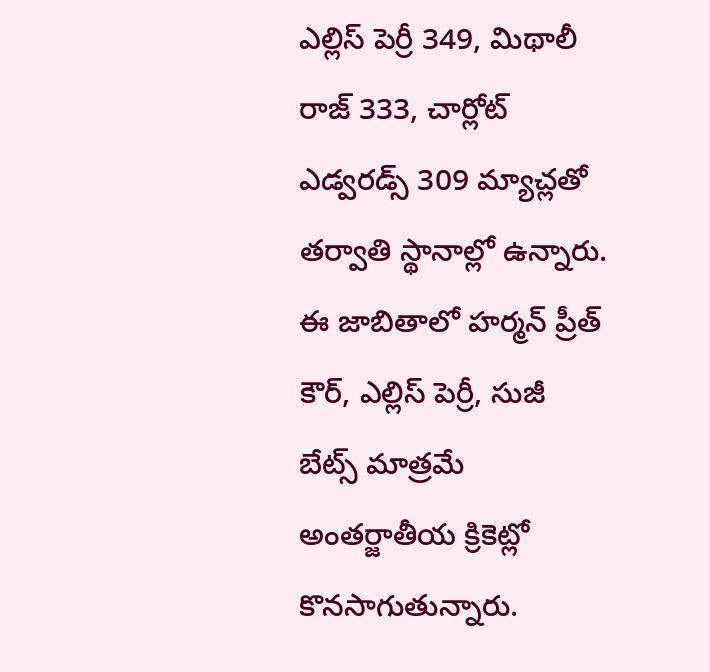ఎల్లిస్ పెర్రీ 349, మిథాలీ రాజ్ 333, చార్లోట్ ఎడ్వరడ్స్ 309 మ్యాచ్లతో తర్వాతి స్థానాల్లో ఉన్నారు.
ఈ జాబితాలో హర్మన్ ప్రీత్ కౌర్, ఎల్లిస్ పెర్రీ, సుజీ బేట్స్ మాత్రమే అంతర్జాతీయ క్రికెట్లో కొనసాగుతున్నారు.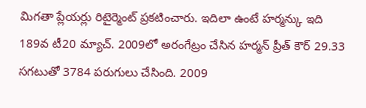మిగతా ప్లేయర్లు రిటైర్మెంట్ ప్రకటించారు. ఇదిలా ఉంటే హర్మన్కు ఇది 189వ టీ20 మ్యాచ్. 2009లో అరంగేట్రం చేసిన హర్మన్ ప్రీత్ కౌర్ 29.33 సగటుతో 3784 పరుగులు చేసింది. 2009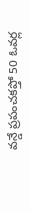వన్డే ప్రపంచకప్తో 50 ఓవర్ల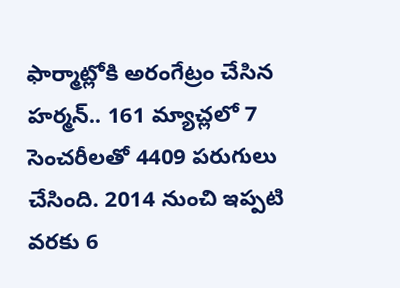ఫార్మాట్లోకి అరంగేట్రం చేసిన హర్మన్.. 161 మ్యాచ్లలో 7 సెంచరీలతో 4409 పరుగులు చేసింది. 2014 నుంచి ఇప్పటి వరకు 6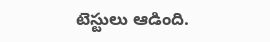టెస్టులు ఆడింది.